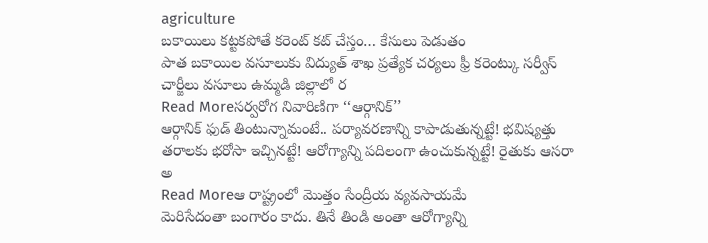agriculture
బకాయిలు కట్టకపోతే కరెంట్ కట్ చేస్తం… కేసులు పెడుతం
పాత బకాయిల వసూలుకు విద్యుత్ శాఖ ప్రత్యేక చర్యలు ఫ్రీ కరెంట్కు సర్వీస్ చార్జీలు వసూలు ఉమ్మడి జిల్లాలో ర
Read Moreసర్వరోగ నివారిణిగా ‘‘ఆర్గానిక్’’
ఆర్గానిక్ ఫుడ్ తింటున్నామంటే.. పర్యావరణాన్ని కాపాడుతున్నట్టే! భవిష్యత్తు తరాలకు భరోసా ఇచ్చినట్టే! ఆరోగ్యాన్ని పదిలంగా ఉంచుకున్నట్టే! రైతుకు ఆసరా అ
Read Moreఆ రాష్ట్రంలో మొత్తం సేంద్రీయ వ్యవసాయమే
మెరిసేదంతా బంగారం కాదు. తినే తిండి అంతా ఆరోగ్యాన్ని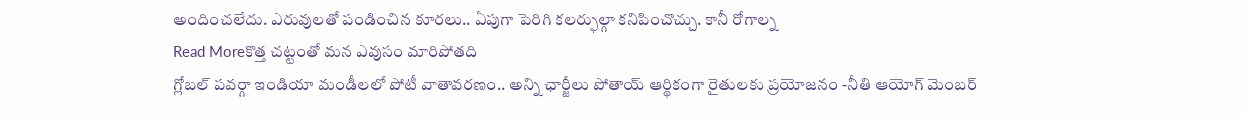అందించలేదు. ఎరువులతో పండించిన కూరలు.. ఏపుగా పెరిగి కలర్ఫుల్గా కనిపించొచ్చు. కానీ రోగాల్న
Read Moreకొత్త చట్టంతో మన ఎవుసం మారిపోతది
గ్లోబల్ పవర్గా ఇండియా మండీలలో పోటీ వాతావరణం.. అన్ని ఛార్జీలు పోతాయ్ ఆర్థికంగా రైతులకు ప్రయోజనం -నీతి ఆయోగ్ మెంబర్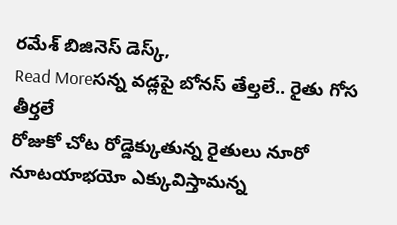రమేశ్ బిజినెస్ డెస్క్,
Read Moreసన్న వడ్లపై బోనస్ తేల్తలే.. రైతు గోస తీర్తలే
రోజుకో చోట రోడ్డెక్కుతున్న రైతులు నూరో నూటయాభయో ఎక్కువిస్తామన్న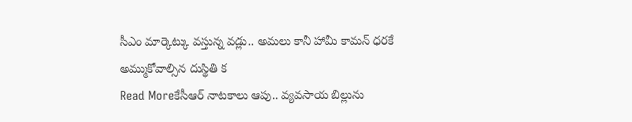సీఎం మార్కెట్కు వస్తున్న వడ్లు.. అమలు కానీ హామీ కామన్ ధరకే అమ్ముకోవాల్సిన దుస్థితి క
Read Moreకేసీఆర్ నాటకాలు ఆపు.. వ్యవసాయ బిల్లును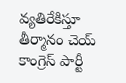వ్యతిరేకిస్తూ తీర్మానం చెయ్
కాంగ్రెస్ పార్టీ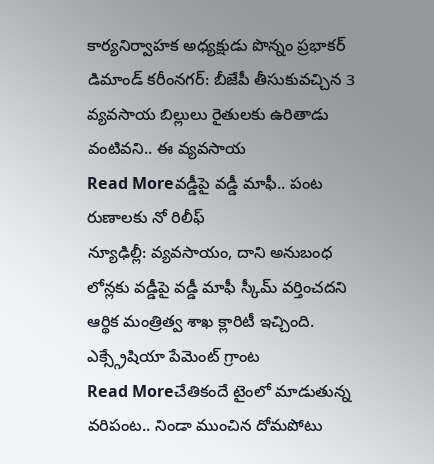కార్యనిర్వాహక అధ్యక్షుడు పొన్నం ప్రభాకర్ డిమాండ్ కరీంనగర్: బీజేపీ తీసుకువచ్చిన 3 వ్యవసాయ బిల్లులు రైతులకు ఉరితాడు వంటివని.. ఈ వ్యవసాయ
Read Moreవడ్డీపై వడ్డీ మాఫీ.. పంట రుణాలకు నో రిలీఫ్
న్యూఢిల్లీ: వ్యవసాయం, దాని అనుబంధ లోన్లకు వడ్డీపై వడ్డీ మాఫీ స్కీమ్ వర్తించదని ఆర్థిక మంత్రిత్వ శాఖ క్లారిటీ ఇచ్చింది. ఎక్స్గ్రేషియా పేమెంట్ గ్రాంట
Read Moreచేతికందే టైంలో మాడుతున్న వరిపంట.. నిండా ముంచిన దోమపోటు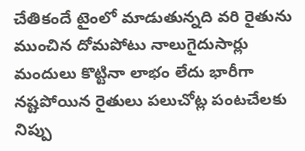చేతికందే టైంలో మాడుతున్నది వరి రైతును ముంచిన దోమపోటు నాలుగైదుసార్లు మందులు కొట్టినా లాభం లేదు భారీగా నష్టపోయిన రైతులు పలుచోట్ల పంటచేలకు నిప్పు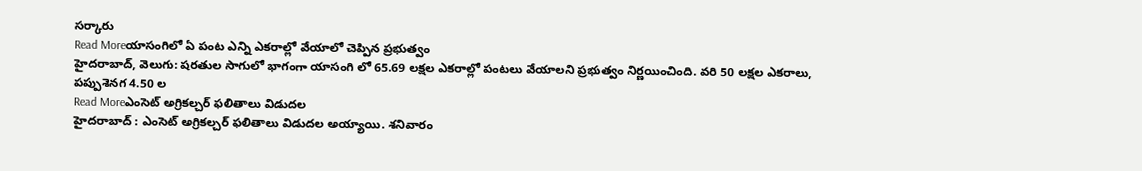సర్కారు
Read Moreయాసంగిలో ఏ పంట ఎన్ని ఎకరాల్లో వేయాలో చెప్పిన ప్రభుత్వం
హైదరాబాద్, వెలుగు: షరతుల సాగులో భాగంగా యాసంగి లో 65.69 లక్షల ఎకరాల్లో పంటలు వేయాలని ప్రభుత్వం నిర్ణయించింది. వరి 50 లక్షల ఎకరాలు, పప్పుశెనగ 4.50 ల
Read Moreఎంసెట్ అగ్రికల్చర్ ఫలితాలు విడుదల
హైదరాబాద్ : ఎంసెట్ అగ్రికల్చర్ ఫలితాలు విడుదల అయ్యాయి. శనివారం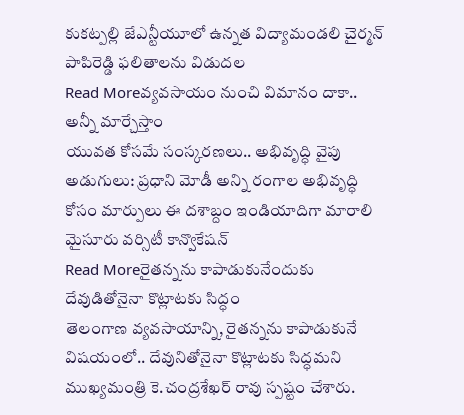కుకట్పల్లి జేఎన్టీయూలో ఉన్నత విద్యామండలి చైర్మన్ పాపిరెడ్డి ఫలితాలను విడుదల
Read Moreవ్యవసాయం నుంచి విమానం దాకా.. అన్నీ మార్చేస్తాం
యువత కోసమే సంస్కరణలు.. అభివృద్ధి వైపు అడుగులు: ప్రధాని మోడీ అన్ని రంగాల అభివృద్ధి కోసం మార్పులు ఈ దశాబ్దం ఇండియాదిగా మారాలి మైసూరు వర్సిటీ కాన్వొకేషన్
Read Moreరైతన్నను కాపాడుకునేందుకు దేవుడితోనైనా కొట్లాటకు సిద్ధం
తెలంగాణ వ్యవసాయాన్ని, రైతన్నను కాపాడుకునే విషయంలో.. దేవునితోనైనా కొట్లాటకు సిద్ధమని ముఖ్యమంత్రి కె.చంద్రశేఖర్ రావు స్పష్టం చేశారు.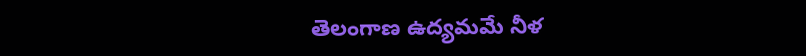తెలంగాణ ఉద్యమమే నీళ